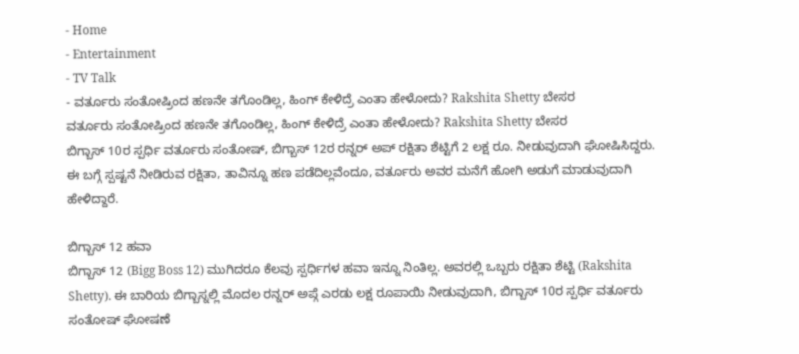- Home
- Entertainment
- TV Talk
- ವರ್ತೂರು ಸಂತೋಷ್ರಿಂದ ಹಣನೇ ತಗೊಂಡಿಲ್ಲ, ಹಿಂಗ್ ಕೇಳಿದ್ರೆ ಎಂತಾ ಹೇಳೋದು? Rakshita Shetty ಬೇಸರ
ವರ್ತೂರು ಸಂತೋಷ್ರಿಂದ ಹಣನೇ ತಗೊಂಡಿಲ್ಲ, ಹಿಂಗ್ ಕೇಳಿದ್ರೆ ಎಂತಾ ಹೇಳೋದು? Rakshita Shetty ಬೇಸರ
ಬಿಗ್ಬಾಸ್ 10ರ ಸ್ಪರ್ಧಿ ವರ್ತೂರು ಸಂತೋಷ್, ಬಿಗ್ಬಾಸ್ 12ರ ರನ್ನರ್ ಅಪ್ ರಕ್ಷಿತಾ ಶೆಟ್ಟಿಗೆ 2 ಲಕ್ಷ ರೂ. ನೀಡುವುದಾಗಿ ಘೋಷಿಸಿದ್ದರು. ಈ ಬಗ್ಗೆ ಸ್ಪಷ್ಟನೆ ನೀಡಿರುವ ರಕ್ಷಿತಾ, ತಾವಿನ್ನೂ ಹಣ ಪಡೆದಿಲ್ಲವೆಂದೂ, ವರ್ತೂರು ಅವರ ಮನೆಗೆ ಹೋಗಿ ಅಡುಗೆ ಮಾಡುವುದಾಗಿ ಹೇಳಿದ್ದಾರೆ.

ಬಿಗ್ಬಾಸ್ 12 ಹವಾ
ಬಿಗ್ಬಾಸ್ 12 (Bigg Boss 12) ಮುಗಿದರೂ ಕೆಲವು ಸ್ಪರ್ಧಿಗಳ ಹವಾ ಇನ್ನೂ ನಿಂತಿಲ್ಲ. ಅವರಲ್ಲಿ ಒಬ್ಬರು ರಕ್ಷಿತಾ ಶೆಟ್ಟಿ (Rakshita Shetty). ಈ ಬಾರಿಯ ಬಿಗ್ಬಾಸ್ನಲ್ಲಿ ಮೊದಲ ರನ್ನರ್ ಅಪ್ಗೆ ಎರಡು ಲಕ್ಷ ರೂಪಾಯಿ ನೀಡುವುದಾಗಿ, ಬಿಗ್ಬಾಸ್ 10ರ ಸ್ಪರ್ಧಿ ವರ್ತೂರು ಸಂತೋಷ್ ಘೋಷಣೆ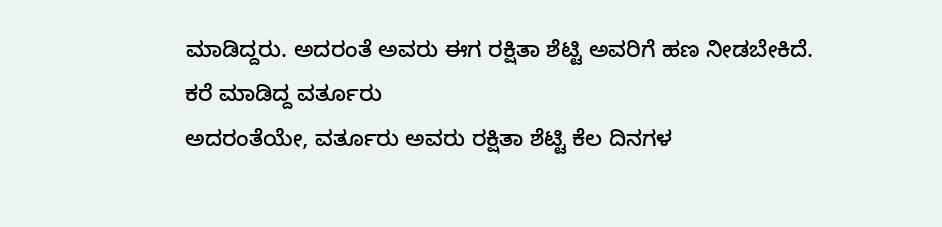ಮಾಡಿದ್ದರು. ಅದರಂತೆ ಅವರು ಈಗ ರಕ್ಷಿತಾ ಶೆಟ್ಟಿ ಅವರಿಗೆ ಹಣ ನೀಡಬೇಕಿದೆ.
ಕರೆ ಮಾಡಿದ್ದ ವರ್ತೂರು
ಅದರಂತೆಯೇ, ವರ್ತೂರು ಅವರು ರಕ್ಷಿತಾ ಶೆಟ್ಟಿ ಕೆಲ ದಿನಗಳ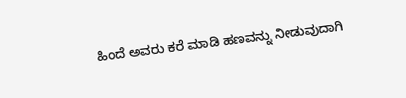ಹಿಂದೆ ಅವರು ಕರೆ ಮಾಡಿ ಹಣವನ್ನು ನೀಡುವುದಾಗಿ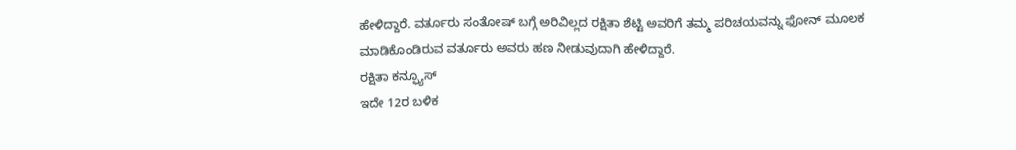ಹೇಳಿದ್ದಾರೆ. ವರ್ತೂರು ಸಂತೋಷ್ ಬಗ್ಗೆ ಅರಿವಿಲ್ಲದ ರಕ್ಷಿತಾ ಶೆಟ್ಟಿ ಅವರಿಗೆ ತಮ್ಮ ಪರಿಚಯವನ್ನು ಫೋನ್ ಮೂಲಕ ಮಾಡಿಕೊಂಡಿರುವ ವರ್ತೂರು ಅವರು ಹಣ ನೀಡುವುದಾಗಿ ಹೇಳಿದ್ದಾರೆ.
ರಕ್ಷಿತಾ ಕನ್ಫ್ಯೂಸ್
ಇದೇ 12ರ ಬಳಿಕ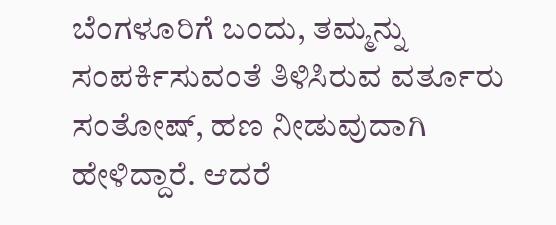ಬೆಂಗಳೂರಿಗೆ ಬಂದು, ತಮ್ಮನ್ನು ಸಂಪರ್ಕಿಸುವಂತೆ ತಿಳಿಸಿರುವ ವರ್ತೂರು ಸಂತೋಷ್, ಹಣ ನೀಡುವುದಾಗಿ ಹೇಳಿದ್ದಾರೆ. ಆದರೆ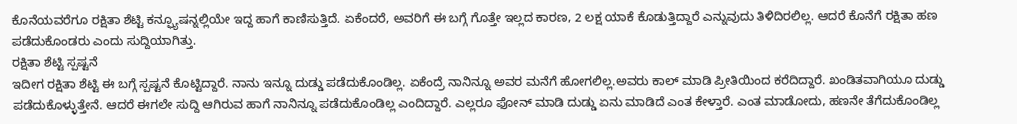ಕೊನೆಯವರೆಗೂ ರಕ್ಷಿತಾ ಶೆಟ್ಟಿ ಕನ್ಫ್ಯೂಷನ್ನಲ್ಲಿಯೇ ಇದ್ದ ಹಾಗೆ ಕಾಣಿಸುತ್ತಿದೆ. ಏಕೆಂದರೆ, ಅವರಿಗೆ ಈ ಬಗ್ಗೆ ಗೊತ್ತೇ ಇಲ್ಲದ ಕಾರಣ, 2 ಲಕ್ಷ ಯಾಕೆ ಕೊಡುತ್ತಿದ್ದಾರೆ ಎನ್ನುವುದು ತಿಳಿದಿರಲಿಲ್ಲ. ಆದರೆ ಕೊನೆಗೆ ರಕ್ಷಿತಾ ಹಣ ಪಡೆದುಕೊಂಡರು ಎಂದು ಸುದ್ದಿಯಾಗಿತ್ತು.
ರಕ್ಷಿತಾ ಶೆಟ್ಟಿ ಸ್ಪಷ್ಟನೆ
ಇದೀಗ ರಕ್ಷಿತಾ ಶೆಟ್ಟಿ ಈ ಬಗ್ಗೆ ಸ್ಪಷ್ಟನೆ ಕೊಟ್ಟಿದ್ದಾರೆ. ನಾನು ಇನ್ನೂ ದುಡ್ಡು ಪಡೆದುಕೊಂಡಿಲ್ಲ. ಏಕೆಂದ್ರೆ ನಾನಿನ್ನೂ ಅವರ ಮನೆಗೆ ಹೋಗಲಿಲ್ಲ.ಅವರು ಕಾಲ್ ಮಾಡಿ ಪ್ರೀತಿಯಿಂದ ಕರೆದಿದ್ದಾರೆ. ಖಂಡಿತವಾಗಿಯೂ ದುಡ್ಡು ಪಡೆದುಕೊಳ್ಳುತ್ತೇನೆ. ಆದರೆ ಈಗಲೇ ಸುದ್ದಿ ಆಗಿರುವ ಹಾಗೆ ನಾನಿನ್ನೂ ಪಡೆದುಕೊಂಡಿಲ್ಲ ಎಂದಿದ್ದಾರೆ. ಎಲ್ಲರೂ ಫೋನ್ ಮಾಡಿ ದುಡ್ಡು ಏನು ಮಾಡಿದೆ ಎಂತ ಕೇಳ್ತಾರೆ. ಎಂತ ಮಾಡೋದು, ಹಣನೇ ತೆಗೆದುಕೊಂಡಿಲ್ಲ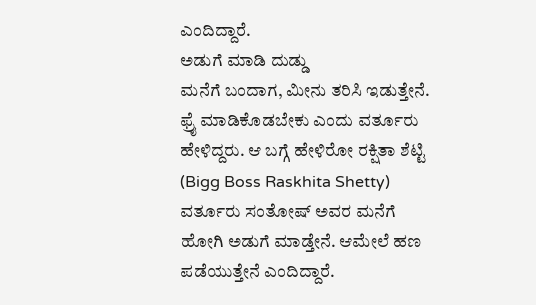ಎಂದಿದ್ದಾರೆ.
ಅಡುಗೆ ಮಾಡಿ ದುಡ್ಡು
ಮನೆಗೆ ಬಂದಾಗ, ಮೀನು ತರಿಸಿ ಇಡುತ್ತೇನೆ. ಫ್ರೈ ಮಾಡಿಕೊಡಬೇಕು ಎಂದು ವರ್ತೂರು ಹೇಳಿದ್ದರು. ಆ ಬಗ್ಗೆ ಹೇಳಿರೋ ರಕ್ಷಿತಾ ಶೆಟ್ಟಿ (Bigg Boss Raskhita Shetty) ವರ್ತೂರು ಸಂತೋಷ್ ಅವರ ಮನೆಗೆ ಹೋಗಿ ಅಡುಗೆ ಮಾಡ್ತೇನೆ. ಆಮೇಲೆ ಹಣ ಪಡೆಯುತ್ತೇನೆ ಎಂದಿದ್ದಾರೆ.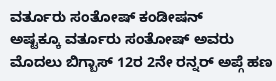ವರ್ತೂರು ಸಂತೋಷ್ ಕಂಡೀಷನ್
ಅಷ್ಟಕ್ಕೂ ವರ್ತೂರು ಸಂತೋಷ್ ಅವರು ಮೊದಲು ಬಿಗ್ಬಾಸ್ 12ರ 2ನೇ ರನ್ನರ್ ಅಪ್ಗೆ ಹಣ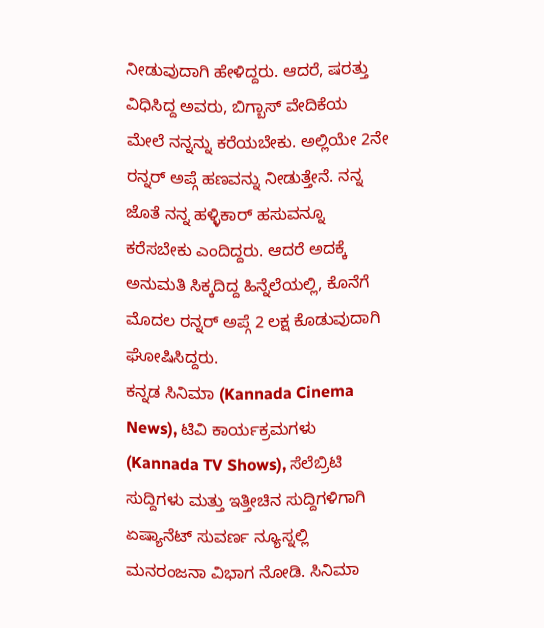ನೀಡುವುದಾಗಿ ಹೇಳಿದ್ದರು. ಆದರೆ, ಷರತ್ತು ವಿಧಿಸಿದ್ದ ಅವರು, ಬಿಗ್ಬಾಸ್ ವೇದಿಕೆಯ ಮೇಲೆ ನನ್ನನ್ನು ಕರೆಯಬೇಕು. ಅಲ್ಲಿಯೇ 2ನೇ ರನ್ನರ್ ಅಪ್ಗೆ ಹಣವನ್ನು ನೀಡುತ್ತೇನೆ. ನನ್ನ ಜೊತೆ ನನ್ನ ಹಳ್ಳಿಕಾರ್ ಹಸುವನ್ನೂ ಕರೆಸಬೇಕು ಎಂದಿದ್ದರು. ಆದರೆ ಅದಕ್ಕೆ ಅನುಮತಿ ಸಿಕ್ಕದಿದ್ದ ಹಿನ್ನೆಲೆಯಲ್ಲಿ, ಕೊನೆಗೆ ಮೊದಲ ರನ್ನರ್ ಅಪ್ಗೆ 2 ಲಕ್ಷ ಕೊಡುವುದಾಗಿ ಘೋಷಿಸಿದ್ದರು.
ಕನ್ನಡ ಸಿನಿಮಾ (Kannada Cinema News), ಟಿವಿ ಕಾರ್ಯಕ್ರಮಗಳು (Kannada TV Shows), ಸೆಲೆಬ್ರಿಟಿ ಸುದ್ದಿಗಳು ಮತ್ತು ಇತ್ತೀಚಿನ ಸುದ್ದಿಗಳಿಗಾಗಿ ಏಷ್ಯಾನೆಟ್ ಸುವರ್ಣ ನ್ಯೂಸ್ನಲ್ಲಿ ಮನರಂಜನಾ ವಿಭಾಗ ನೋಡಿ. ಸಿನಿಮಾ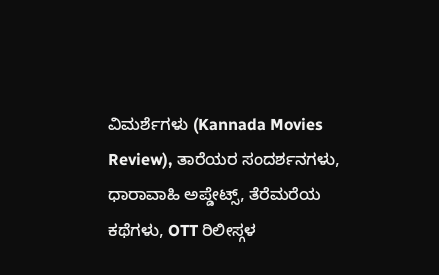ವಿಮರ್ಶೆಗಳು (Kannada Movies Review), ತಾರೆಯರ ಸಂದರ್ಶನಗಳು, ಧಾರಾವಾಹಿ ಅಪ್ಡೇಟ್ಸ್, ತೆರೆಮರೆಯ ಕಥೆಗಳು, OTT ರಿಲೀಸ್ಗಳ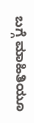ಬಗ್ಗೆ ಮಾಹಿತಿಯೂ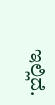ಇಲ್ಲಿದೆ.